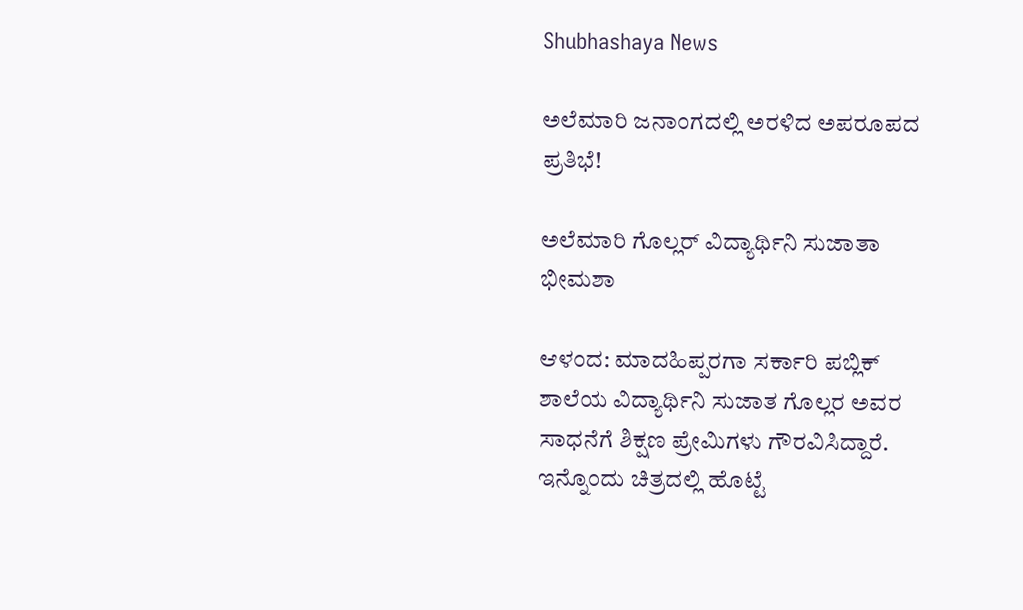Shubhashaya News

ಅಲೆಮಾರಿ ಜನಾಂಗದಲ್ಲಿ ಅರಳಿದ ಅಪರೂಪದ ಪ್ರತಿಭೆ!

ಅಲೆಮಾರಿ ಗೊಲ್ಲರ್ ವಿದ್ಯಾರ್ಥಿನಿ ಸುಜಾತಾ ಭೀಮಶಾ

ಆಳಂದ: ಮಾದಹಿಪ್ಪರಗಾ ಸರ್ಕಾರಿ ಪಬ್ಲಿಕ್ ಶಾಲೆಯ ವಿದ್ಯಾರ್ಥಿನಿ ಸುಜಾತ ಗೊಲ್ಲರ ಅವರ ಸಾಧನೆಗೆ ಶಿಕ್ಷಣ ಪ್ರೇಮಿಗಳು ಗೌರವಿಸಿದ್ದಾರೆ. ಇನ್ನೊಂದು ಚಿತ್ರದಲ್ಲಿ ಹೊಟ್ಟೆ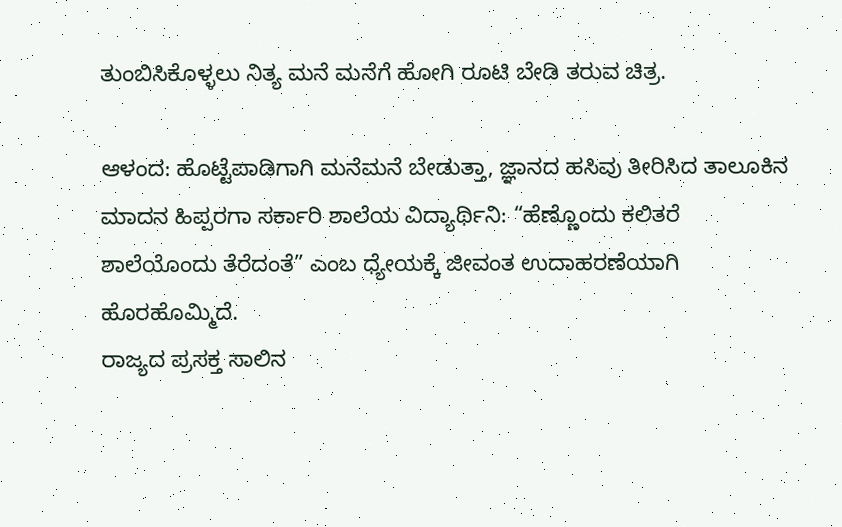ತುಂಬಿಸಿಕೊಳ್ಳಲು ನಿತ್ಯ ಮನೆ ಮನೆಗೆ ಹೋಗಿ ರೂಟಿ ಬೇಡಿ ತರುವ ಚಿತ್ರ.

ಆಳಂದ: ಹೊಟ್ಟೆಪಾಡಿಗಾಗಿ ಮನೆಮನೆ ಬೇಡುತ್ತಾ, ಜ್ಞಾನದ ಹಸಿವು ತೀರಿಸಿದ ತಾಲೂಕಿನ ಮಾದನ ಹಿಪ್ಪರಗಾ ಸರ್ಕಾರಿ ಶಾಲೆಯ ವಿದ್ಯಾರ್ಥಿನಿ: “ಹೆಣ್ಣೊಂದು ಕಲಿತರೆ ಶಾಲೆಯೊಂದು ತೆರೆದಂತೆ” ಎಂಬ ಧ್ಯೇಯಕ್ಕೆ ಜೀವಂತ ಉದಾಹರಣೆಯಾಗಿ ಹೊರಹೊಮ್ಮಿದೆ.
ರಾಜ್ಯದ ಪ್ರಸಕ್ತ ಸಾಲಿನ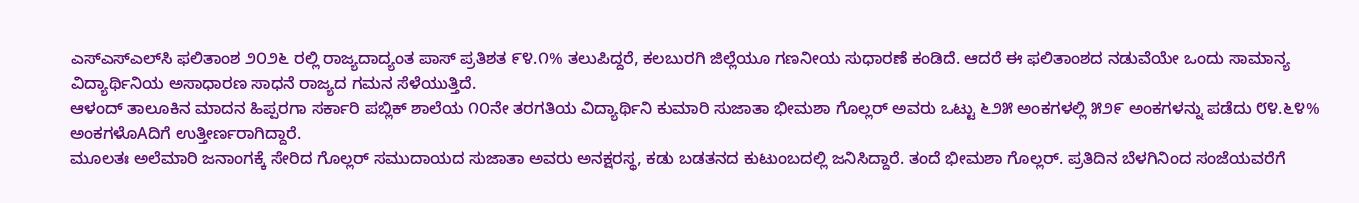ಎಸ್‌ಎಸ್‌ಎಲ್‌ಸಿ ಫಲಿತಾಂಶ ೨೦೨೬ ರಲ್ಲಿ ರಾಜ್ಯದಾದ್ಯಂತ ಪಾಸ್ ಪ್ರತಿಶತ ೯೪.೧% ತಲುಪಿದ್ದರೆ, ಕಲಬುರಗಿ ಜಿಲ್ಲೆಯೂ ಗಣನೀಯ ಸುಧಾರಣೆ ಕಂಡಿದೆ. ಆದರೆ ಈ ಫಲಿತಾಂಶದ ನಡುವೆಯೇ ಒಂದು ಸಾಮಾನ್ಯ ವಿದ್ಯಾರ್ಥಿನಿಯ ಅಸಾಧಾರಣ ಸಾಧನೆ ರಾಜ್ಯದ ಗಮನ ಸೆಳೆಯುತ್ತಿದೆ.
ಆಳಂದ್ ತಾಲೂಕಿನ ಮಾದನ ಹಿಪ್ಪರಗಾ ಸರ್ಕಾರಿ ಪಬ್ಲಿಕ್ ಶಾಲೆಯ ೧೦ನೇ ತರಗತಿಯ ವಿದ್ಯಾರ್ಥಿನಿ ಕುಮಾರಿ ಸುಜಾತಾ ಭೀಮಶಾ ಗೊಲ್ಲರ್ ಅವರು ಒಟ್ಟು ೬೨೫ ಅಂಕಗಳಲ್ಲಿ ೫೨೯ ಅಂಕಗಳನ್ನು ಪಡೆದು ೮೪.೬೪% ಅಂಕಗಳೊAದಿಗೆ ಉತ್ತೀರ್ಣರಾಗಿದ್ದಾರೆ.
ಮೂಲತಃ ಅಲೆಮಾರಿ ಜನಾಂಗಕ್ಕೆ ಸೇರಿದ ಗೊಲ್ಲರ್ ಸಮುದಾಯದ ಸುಜಾತಾ ಅವರು ಅನಕ್ಷರಸ್ಥ, ಕಡು ಬಡತನದ ಕುಟುಂಬದಲ್ಲಿ ಜನಿಸಿದ್ದಾರೆ. ತಂದೆ ಭೀಮಶಾ ಗೊಲ್ಲರ್. ಪ್ರತಿದಿನ ಬೆಳಗಿನಿಂದ ಸಂಜೆಯವರೆಗೆ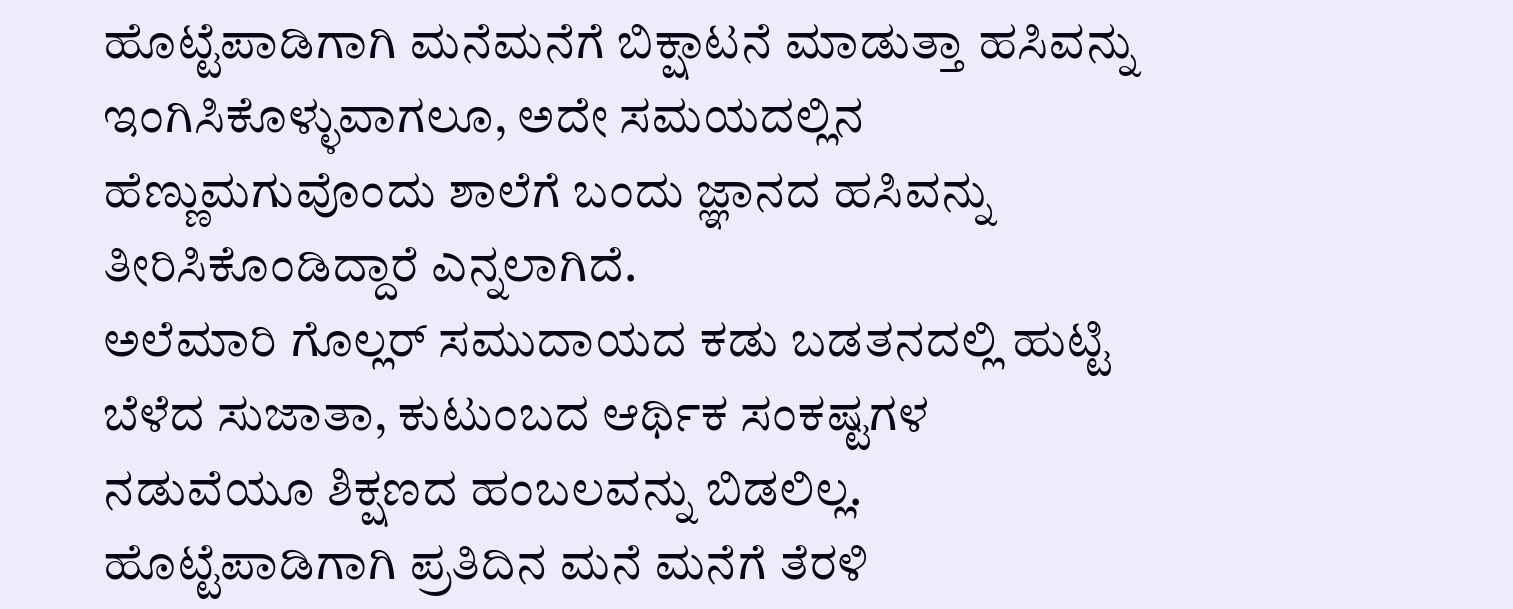ಹೊಟ್ಟೆಪಾಡಿಗಾಗಿ ಮನೆಮನೆಗೆ ಬಿಕ್ಷಾಟನೆ ಮಾಡುತ್ತಾ ಹಸಿವನ್ನು ಇಂಗಿಸಿಕೊಳ್ಳುವಾಗಲೂ, ಅದೇ ಸಮಯದಲ್ಲಿನ ಹೆಣ್ಣುಮಗುವೊಂದು ಶಾಲೆಗೆ ಬಂದು ಜ್ಞಾನದ ಹಸಿವನ್ನು ತೀರಿಸಿಕೊಂಡಿದ್ದಾರೆ ಎನ್ನಲಾಗಿದೆ.
ಅಲೆಮಾರಿ ಗೊಲ್ಲರ್ ಸಮುದಾಯದ ಕಡು ಬಡತನದಲ್ಲಿ ಹುಟ್ಟಿ ಬೆಳೆದ ಸುಜಾತಾ, ಕುಟುಂಬದ ಆರ್ಥಿಕ ಸಂಕಷ್ಟಗಳ ನಡುವೆಯೂ ಶಿಕ್ಷಣದ ಹಂಬಲವನ್ನು ಬಿಡಲಿಲ್ಲ. ಹೊಟ್ಟೆಪಾಡಿಗಾಗಿ ಪ್ರತಿದಿನ ಮನೆ ಮನೆಗೆ ತೆರಳಿ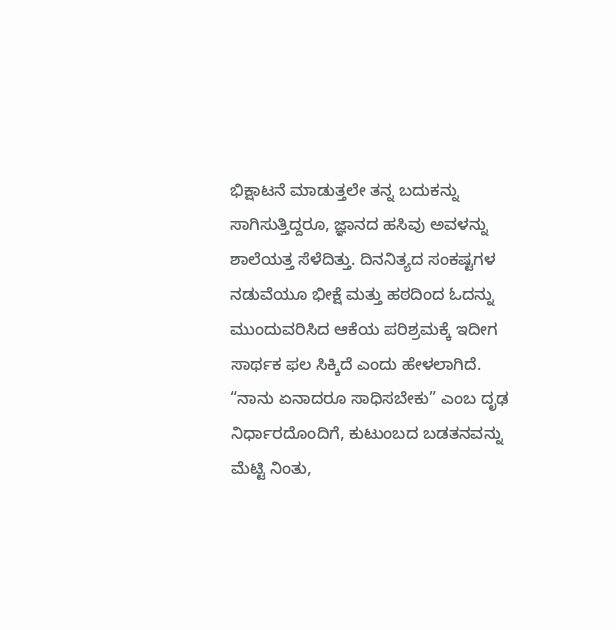ಭಿಕ್ಷಾಟನೆ ಮಾಡುತ್ತಲೇ ತನ್ನ ಬದುಕನ್ನು ಸಾಗಿಸುತ್ತಿದ್ದರೂ, ಜ್ಞಾನದ ಹಸಿವು ಅವಳನ್ನು ಶಾಲೆಯತ್ತ ಸೆಳೆದಿತ್ತು. ದಿನನಿತ್ಯದ ಸಂಕಷ್ಟಗಳ ನಡುವೆಯೂ ಭೀಕ್ಷೆ ಮತ್ತು ಹಠದಿಂದ ಓದನ್ನು ಮುಂದುವರಿಸಿದ ಆಕೆಯ ಪರಿಶ್ರಮಕ್ಕೆ ಇದೀಗ ಸಾರ್ಥಕ ಫಲ ಸಿಕ್ಕಿದೆ ಎಂದು ಹೇಳಲಾಗಿದೆ.
“ನಾನು ಏನಾದರೂ ಸಾಧಿಸಬೇಕು” ಎಂಬ ದೃಢ ನಿರ್ಧಾರದೊಂದಿಗೆ, ಕುಟುಂಬದ ಬಡತನವನ್ನು ಮೆಟ್ಟಿ ನಿಂತು,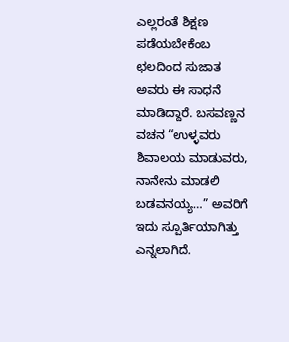ಎಲ್ಲರಂತೆ ಶಿಕ್ಷಣ ಪಡೆಯಬೇಕೆಂಬ ಛಲದಿಂದ ಸುಜಾತ ಅವರು ಈ ಸಾಧನೆ ಮಾಡಿದ್ದಾರೆ. ಬಸವಣ್ಣನ ವಚನ “ಉಳ್ಳವರು ಶಿವಾಲಯ ಮಾಡುವರು, ನಾನೇನು ಮಾಡಲಿ ಬಡವನಯ್ಯ…” ಅವರಿಗೆ ಇದು ಸ್ಪೂರ್ತಿಯಾಗಿತ್ತು ಎನ್ನಲಾಗಿದೆ.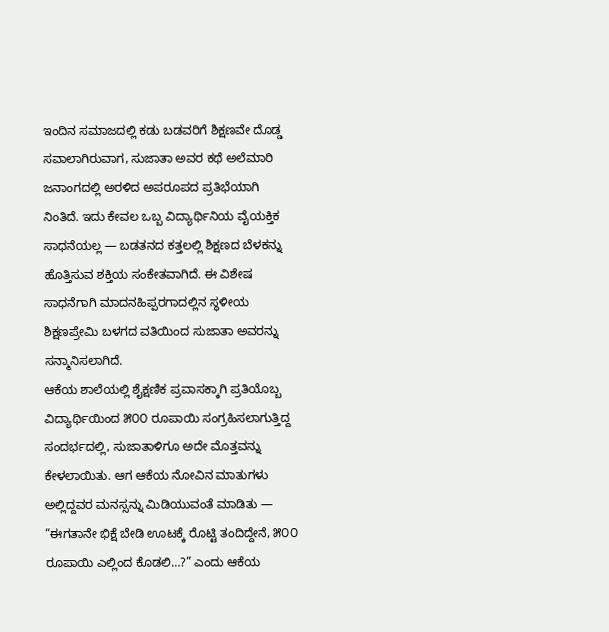ಇಂದಿನ ಸಮಾಜದಲ್ಲಿ ಕಡು ಬಡವರಿಗೆ ಶಿಕ್ಷಣವೇ ದೊಡ್ಡ ಸವಾಲಾಗಿರುವಾಗ, ಸುಜಾತಾ ಅವರ ಕಥೆ ಅಲೆಮಾರಿ ಜನಾಂಗದಲ್ಲಿ ಅರಳಿದ ಅಪರೂಪದ ಪ್ರತಿಭೆಯಾಗಿ ನಿಂತಿದೆ. ಇದು ಕೇವಲ ಒಬ್ಬ ವಿದ್ಯಾರ್ಥಿನಿಯ ವೈಯಕ್ತಿಕ ಸಾಧನೆಯಲ್ಲ — ಬಡತನದ ಕತ್ತಲಲ್ಲಿ ಶಿಕ್ಷಣದ ಬೆಳಕನ್ನು ಹೊತ್ತಿಸುವ ಶಕ್ತಿಯ ಸಂಕೇತವಾಗಿದೆ. ಈ ವಿಶೇಷ ಸಾಧನೆಗಾಗಿ ಮಾದನಹಿಪ್ಪರಗಾದಲ್ಲಿನ ಸ್ಥಳೀಯ ಶಿಕ್ಷಣಪ್ರೇಮಿ ಬಳಗದ ವತಿಯಿಂದ ಸುಜಾತಾ ಅವರನ್ನು ಸನ್ಮಾನಿಸಲಾಗಿದೆ.
ಆಕೆಯ ಶಾಲೆಯಲ್ಲಿ ಶೈಕ್ಷಣಿಕ ಪ್ರವಾಸಕ್ಕಾಗಿ ಪ್ರತಿಯೊಬ್ಬ ವಿದ್ಯಾರ್ಥಿಯಿಂದ ೫೦೦ ರೂಪಾಯಿ ಸಂಗ್ರಹಿಸಲಾಗುತ್ತಿದ್ದ ಸಂದರ್ಭದಲ್ಲಿ, ಸುಜಾತಾಳಿಗೂ ಅದೇ ಮೊತ್ತವನ್ನು ಕೇಳಲಾಯಿತು. ಆಗ ಆಕೆಯ ನೋವಿನ ಮಾತುಗಳು ಅಲ್ಲಿದ್ದವರ ಮನಸ್ಸನ್ನು ಮಿಡಿಯುವಂತೆ ಮಾಡಿತು — “ಈಗತಾನೇ ಭಿಕ್ಷೆ ಬೇಡಿ ಊಟಕ್ಕೆ ರೊಟ್ಟಿ ತಂದಿದ್ದೇನೆ, ೫೦೦ ರೂಪಾಯಿ ಎಲ್ಲಿಂದ ಕೊಡಲಿ…?” ಎಂದು ಆಕೆಯ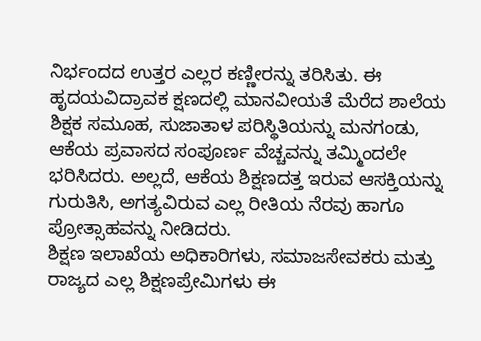ನಿರ್ಭಂದದ ಉತ್ತರ ಎಲ್ಲರ ಕಣ್ಣೀರನ್ನು ತರಿಸಿತು. ಈ ಹೃದಯವಿದ್ರಾವಕ ಕ್ಷಣದಲ್ಲಿ ಮಾನವೀಯತೆ ಮೆರೆದ ಶಾಲೆಯ ಶಿಕ್ಷಕ ಸಮೂಹ, ಸುಜಾತಾಳ ಪರಿಸ್ಥಿತಿಯನ್ನು ಮನಗಂಡು, ಆಕೆಯ ಪ್ರವಾಸದ ಸಂಪೂರ್ಣ ವೆಚ್ಚವನ್ನು ತಮ್ಮಿಂದಲೇ ಭರಿಸಿದರು. ಅಲ್ಲದೆ, ಆಕೆಯ ಶಿಕ್ಷಣದತ್ತ ಇರುವ ಆಸಕ್ತಿಯನ್ನು ಗುರುತಿಸಿ, ಅಗತ್ಯವಿರುವ ಎಲ್ಲ ರೀತಿಯ ನೆರವು ಹಾಗೂ ಪ್ರೋತ್ಸಾಹವನ್ನು ನೀಡಿದರು.
ಶಿಕ್ಷಣ ಇಲಾಖೆಯ ಅಧಿಕಾರಿಗಳು, ಸಮಾಜಸೇವಕರು ಮತ್ತು ರಾಜ್ಯದ ಎಲ್ಲ ಶಿಕ್ಷಣಪ್ರೇಮಿಗಳು ಈ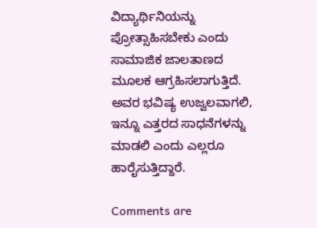ವಿದ್ಯಾರ್ಥಿನಿಯನ್ನು ಪ್ರೋತ್ಸಾಹಿಸಬೇಕು ಎಂದು ಸಾಮಾಜಿಕ ಜಾಲತಾಣದ ಮೂಲಕ ಆಗ್ರಹಿಸಲಾಗುತ್ತಿದೆ. ಅವರ ಭವಿಷ್ಯ ಉಜ್ವಲವಾಗಲಿ, ಇನ್ನೂ ಎತ್ತರದ ಸಾಧನೆಗಳನ್ನು ಮಾಡಲಿ ಎಂದು ಎಲ್ಲರೂ ಹಾರೈಸುತ್ತಿದ್ದಾರೆ.

Comments are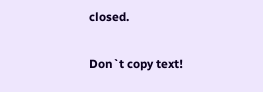closed.

Don`t copy text!